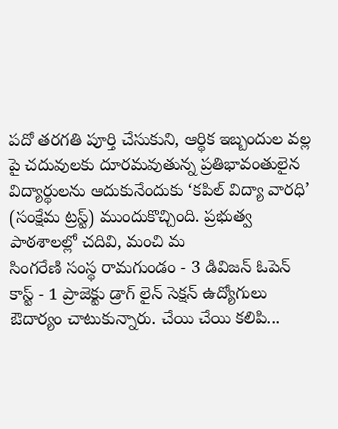పదో తరగతి పూర్తి చేసుకుని, ఆర్థిక ఇబ్బందుల వల్ల పై చదువులకు దూరమవుతున్న ప్రతిభావంతులైన విద్యార్థులను ఆదుకునేందుకు ‘కపిల్ విద్యా వారధి’ (సంక్షేమ ట్రస్ట్) ముందుకొచ్చింది. ప్రభుత్వ పాఠశాలల్లో చదివి, మంచి మ
సింగరేణి సంస్థ రామగుండం - 3 డివిజన్ ఓపెన్ కాస్ట్ - 1 ప్రాజెక్టు డ్రాగ్ లైన్ సెక్షన్ ఉద్యోగులు ఔదార్యం చాటుకున్నారు. చేయి చేయి కలిపి...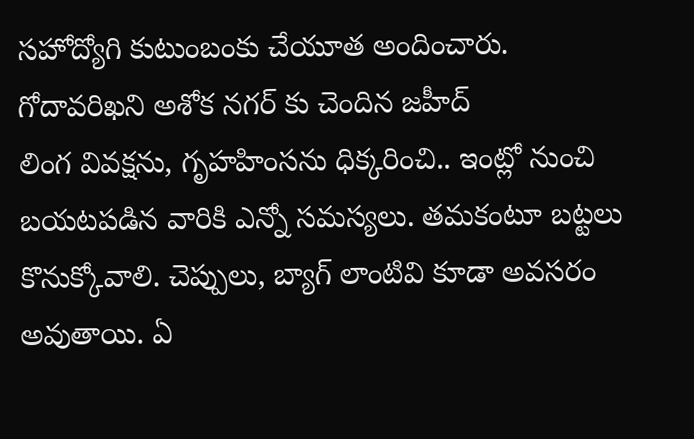సహోద్యోగి కుటుంబంకు చేయూత అందించారు. గోదావరిఖని అశోక నగర్ కు చెందిన జహీద్
లింగ వివక్షను, గృహహింసను ధిక్కరించి.. ఇంట్లో నుంచి బయటపడిన వారికి ఎన్నో సమస్యలు. తమకంటూ బట్టలు కొనుక్కోవాలి. చెప్పులు, బ్యాగ్ లాంటివి కూడా అవసరం అవుతాయి. ఏ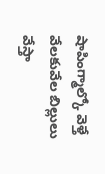షాపింగ్మాల్కో వెళ్తే వేలకువేల బిల్లులు వేస్తా